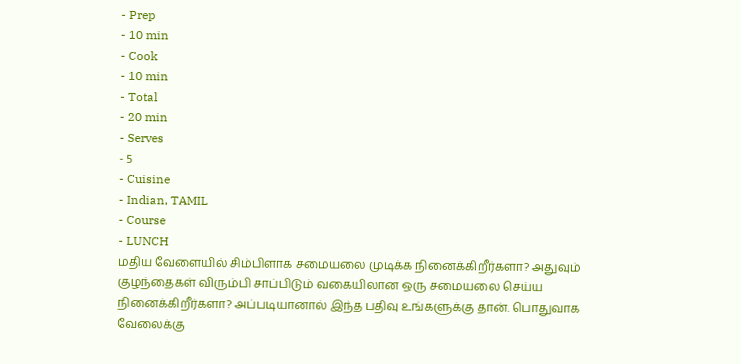- Prep
- 10 min
- Cook
- 10 min
- Total
- 20 min
- Serves
- 5
- Cuisine
- Indian, TAMIL
- Course
- LUNCH
மதிய வேளையில் சிம்பிளாக சமையலை முடிக்க நினைக்கிறீர்களா? அதுவும் குழந்தைகள் விரும்பி சாப்பிடும் வகையிலான ஒரு சமையலை செய்ய நினைக்கிறீர்களா? அப்படியானால் இந்த பதிவு உங்களுக்கு தான். பொதுவாக வேலைக்கு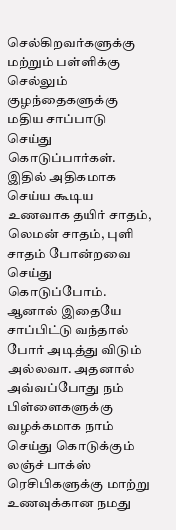செல்கிறவர்களுக்கு மற்றும் பள்ளிக்கு செல்லும் குழந்தைகளுக்கு மதிய சாப்பாடு செய்து கொடுப்பார்கள். இதில் அதிகமாக செய்ய கூடிய உணவாக தயிர் சாதம், லெமன் சாதம், புளி சாதம் போன்றவை செய்து கொடுப்போம்.
ஆனால் இதையே சாப்பிட்டு வந்தால் போர் அடித்து விடும் அல்லவா. அதனால் அவ்வப்போது நம் பிள்ளைகளுக்கு வழக்கமாக நாம் செய்து கொடுக்கும் லஞ்ச் பாக்ஸ் ரெசிபிகளுக்கு மாற்று உணவுக்கான நமது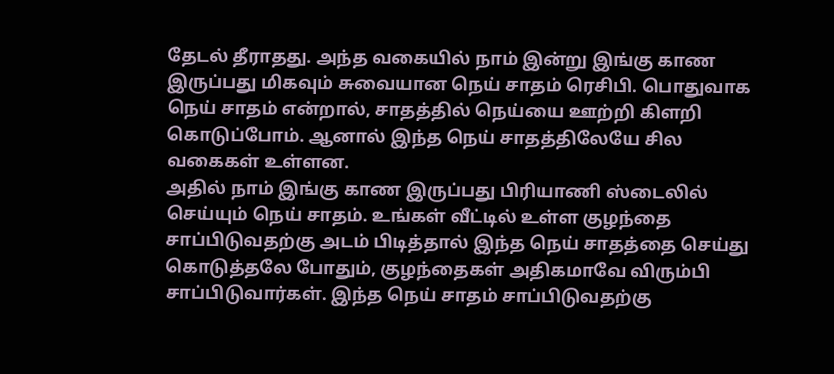தேடல் தீராதது. அந்த வகையில் நாம் இன்று இங்கு காண இருப்பது மிகவும் சுவையான நெய் சாதம் ரெசிபி. பொதுவாக நெய் சாதம் என்றால், சாதத்தில் நெய்யை ஊற்றி கிளறி கொடுப்போம். ஆனால் இந்த நெய் சாதத்திலேயே சில வகைகள் உள்ளன.
அதில் நாம் இங்கு காண இருப்பது பிரியாணி ஸ்டைலில் செய்யும் நெய் சாதம். உங்கள் வீட்டில் உள்ள குழந்தை சாப்பிடுவதற்கு அடம் பிடித்தால் இந்த நெய் சாதத்தை செய்து கொடுத்தலே போதும், குழந்தைகள் அதிகமாவே விரும்பி சாப்பிடுவார்கள். இந்த நெய் சாதம் சாப்பிடுவதற்கு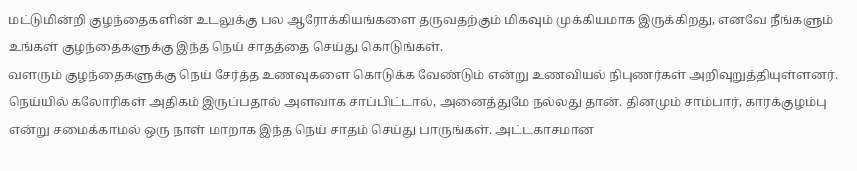மட்டுமின்றி குழந்தைகளின் உடலுக்கு பல ஆரோக்கியங்களை தருவதற்கும் மிகவும் முக்கியமாக இருக்கிறது, எனவே நீங்களும் உங்கள் குழந்தைகளுக்கு இந்த நெய் சாதத்தை செய்து கொடுங்கள்.
வளரும் குழந்தைகளுக்கு நெய் சேர்த்த உணவுகளை கொடுக்க வேண்டும் என்று உணவியல் நிபுணர்கள் அறிவுறுத்தியுள்ளனர். நெய்யில் கலோரிகள் அதிகம் இருப்பதால் அளவாக சாப்பிட்டால், அனைத்துமே நல்லது தான். தினமும் சாம்பார், காரக்குழம்பு என்று சமைக்காமல் ஒரு நாள் மாறாக இந்த நெய் சாதம் செய்து பாருங்கள். அட்டகாசமான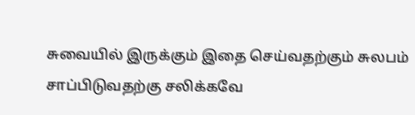சுவையில் இருக்கும் இதை செய்வதற்கும் சுலபம் சாப்பிடுவதற்கு சலிக்கவே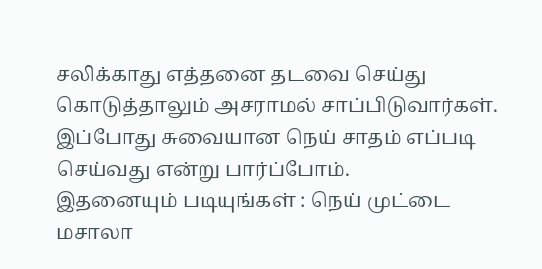சலிக்காது எத்தனை தடவை செய்து கொடுத்தாலும் அசராமல் சாப்பிடுவார்கள். இப்போது சுவையான நெய் சாதம் எப்படி செய்வது என்று பார்ப்போம்.
இதனையும் படியுங்கள் : நெய் முட்டை மசாலா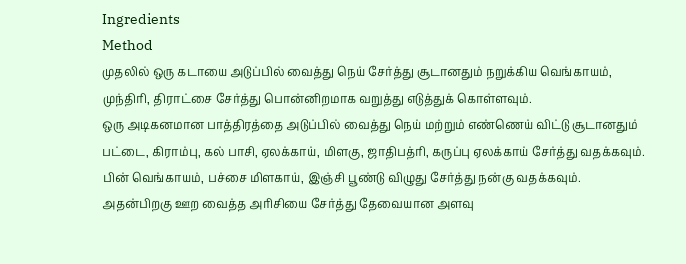Ingredients
Method
முதலில் ஒரு கடாயை அடுப்பில் வைத்து நெய் சேர்த்து சூடானதும் நறுக்கிய வெங்காயம், முந்திரி, திராட்சை சேர்த்து பொன்னிறமாக வறுத்து எடுத்துக் கொள்ளவும்.
ஒரு அடிகனமான பாத்திரத்தை அடுப்பில் வைத்து நெய் மற்றும் எண்ணெய் விட்டு சூடானதும் பட்டை, கிராம்பு, கல் பாசி, ஏலக்காய், மிளகு, ஜாதிபத்ரி, கருப்பு ஏலக்காய் சேர்த்து வதக்கவும்.
பின் வெங்காயம், பச்சை மிளகாய், இஞ்சி பூண்டு விழுது சேர்த்து நன்கு வதக்கவும்.
அதன்பிறகு ஊற வைத்த அரிசியை சேர்த்து தேவையான அளவு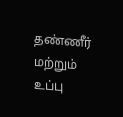தண்ணீர் மற்றும் உப்பு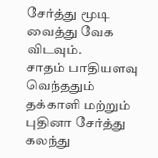சேர்த்து மூடி வைத்து வேக விடவும்.
சாதம் பாதியளவு வெந்ததும் தக்காளி மற்றும் புதினா சேர்த்து கலந்து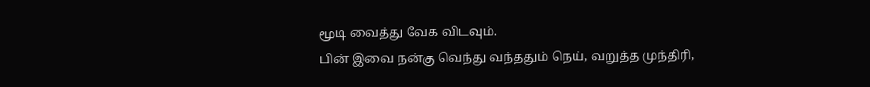மூடி வைத்து வேக விடவும்.
பின் இவை நன்கு வெந்து வந்ததும் நெய், வறுத்த முந்திரி,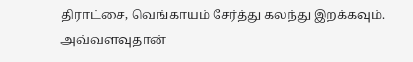திராட்சை, வெங்காயம் சேர்த்து கலந்து இறக்கவும். அவ்வளவுதான்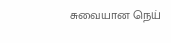சுவையான நெய்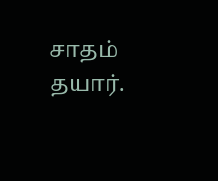சாதம் தயார்.